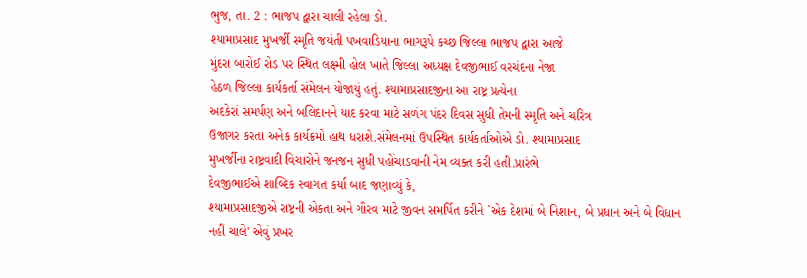ભુજ, તા. 2 : ભાજપ દ્વારા ચાલી રહેલા ડો.
શ્યામાપ્રસાદ મુખર્જી સ્મૃતિ જયંતી પખવાડિયાના ભાગરૂપે કચ્છ જિલ્લા ભાજપ દ્વારા આજે
મુંદરા બારોઈ રોડ પર સ્થિત લક્ષ્મી હોલ ખાતે જિલ્લા અધ્યક્ષ દેવજીભાઈ વરચંદના નેજા
હેઠળ જિલ્લા કાર્યકર્તા સંમેલન યોજાયું હતું. શ્યામાપ્રસાદજીના આ રાષ્ટ્ર પ્રત્યેના
અદકેરાં સમર્પણ અને બલિદાનને યાદ કરવા માટે સળંગ પંદર દિવસ સુધી તેમની સ્મૃતિ અને ચરિત્ર
ઉજાગર કરતા અનેક કાર્યક્રમો હાથ ધરાશે.સંમેલનમાં ઉપસ્થિત કાર્યકર્તાઓએ ડો. શ્યામાપ્રસાદ
મુખર્જીના રાષ્ટ્રવાદી વિચારોને જનજન સુધી પહોંચાડવાની નેમ વ્યક્ત કરી હતી.પ્રારંભે
દેવજીભાઈએ શાબ્દિક સ્વાગત કર્યા બાદ જણાવ્યું કે,
શ્યામાપ્રસાદજીએ રાષ્ટ્રની એકતા અને ગૌરવ માટે જીવન સમર્પિત કરીને `એક દેશમાં બે નિશાન, બે પ્રધાન અને બે વિધાન નહીં ચાલે' એવું પ્રખર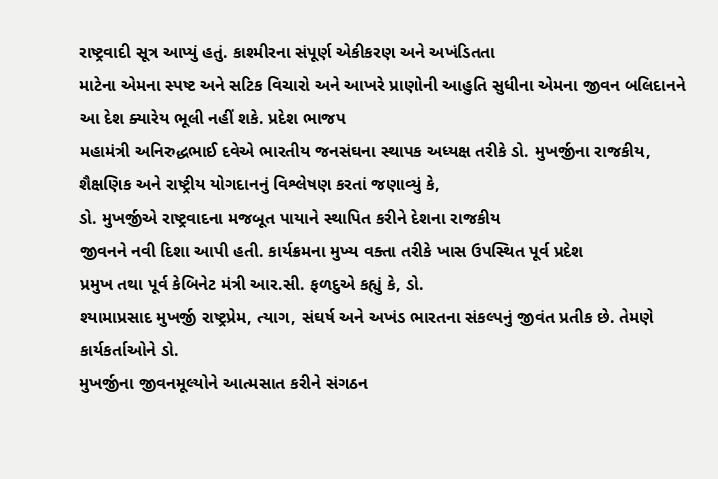રાષ્ટ્રવાદી સૂત્ર આપ્યું હતું. કાશ્મીરના સંપૂર્ણ એકીકરણ અને અખંડિતતા
માટેના એમના સ્પષ્ટ અને સટિક વિચારો અને આખરે પ્રાણોની આહુતિ સુધીના એમના જીવન બલિદાનને
આ દેશ ક્યારેય ભૂલી નહીં શકે. પ્રદેશ ભાજપ
મહામંત્રી અનિરુદ્ધભાઈ દવેએ ભારતીય જનસંઘના સ્થાપક અધ્યક્ષ તરીકે ડો. મુખર્જીના રાજકીય,
શૈક્ષણિક અને રાષ્ટ્રીય યોગદાનનું વિશ્લેષણ કરતાં જણાવ્યું કે,
ડો. મુખર્જીએ રાષ્ટ્રવાદના મજબૂત પાયાને સ્થાપિત કરીને દેશના રાજકીય
જીવનને નવી દિશા આપી હતી. કાર્યક્રમના મુખ્ય વક્તા તરીકે ખાસ ઉપસ્થિત પૂર્વ પ્રદેશ
પ્રમુખ તથા પૂર્વ કેબિનેટ મંત્રી આર.સી. ફળદુએ કહ્યું કે, ડો.
શ્યામાપ્રસાદ મુખર્જી રાષ્ટ્રપ્રેમ, ત્યાગ, સંઘર્ષ અને અખંડ ભારતના સંકલ્પનું જીવંત પ્રતીક છે. તેમણે કાર્યકર્તાઓને ડો.
મુખર્જીના જીવનમૂલ્યોને આત્મસાત કરીને સંગઠન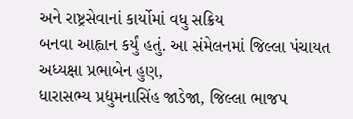અને રાષ્ટ્રસેવાનાં કાર્યોમાં વધુ સક્રિય
બનવા આહ્વાન કર્યું હતું. આ સંમેલનમાં જિલ્લા પંચાયત અધ્યક્ષા પ્રભાબેન હુણ,
ધારાસભ્ય પ્રદ્યુમનાસિંહ જાડેજા, જિલ્લા ભાજપ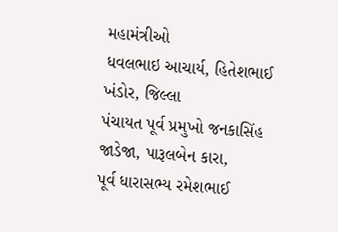મહામંત્રીઓ
ધવલભાઇ આચાર્ય, હિતેશભાઈ ખંડોર, જિલ્લા
પંચાયત પૂર્વ પ્રમુખો જનકાસિંહ જાડેજા, પારૂલબેન કારા,
પૂર્વ ધારાસભ્ય રમેશભાઈ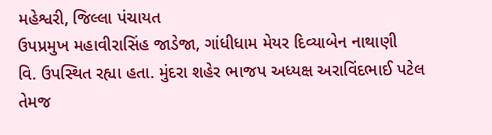મહેશ્વરી, જિલ્લા પંચાયત
ઉપપ્રમુખ મહાવીરાસિંહ જાડેજા, ગાંધીધામ મેયર દિવ્યાબેન નાથાણી
વિ. ઉપસ્થિત રહ્યા હતા. મુંદરા શહેર ભાજપ અધ્યક્ષ અરાવિંદભાઈ પટેલ તેમજ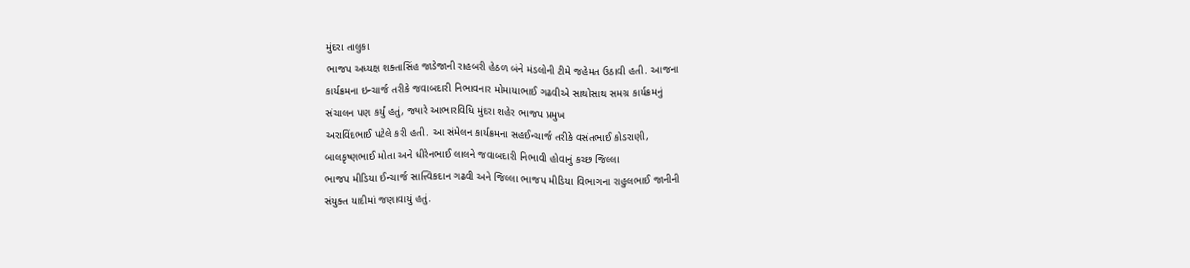મુંદરા તાલુકા
ભાજપ અધ્યક્ષ શક્તાસિંહ જાડેજાની રાહબરી હેઠળ બંને મંડલોની ટીમે જહેમત ઉઠાવી હતી. આજના
કાર્યક્રમના ઇન્ચાર્જ તરીકે જવાબદારી નિભાવનાર મોમાયાભાઈ ગઢવીએ સાથોસાથ સમગ્ર કાર્યક્રમનું
સંચાલન પણ કર્યું હતું, જ્યારે આભારવિધિ મુંદરા શહેર ભાજપ પ્રમુખ
અરાવિંદભાઈ પટેલે કરી હતી. આ સંમેલન કાર્યક્રમના સહઈન્ચાર્જ તરીકે વસંતભાઈ કોડરાણી,
બાલકૃષ્ણભાઈ મોતા અને ધીરેનભાઈ લાલને જવાબદારી નિભાવી હોવાનું કચ્છ જિલ્લા
ભાજપ મીડિયા ઈન્ચાર્જ સાત્ત્વિકદાન ગઢવી અને જિલ્લા ભાજપ મીડિયા વિભાગના રાહુલભાઈ જાનીની
સંયુક્ત યાદીમાં જણાવાયું હતું.